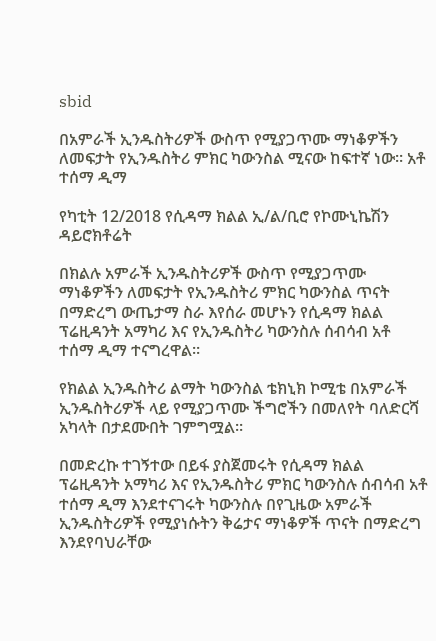sbid

በአምራች ኢንዱስትሪዎች ውስጥ የሚያጋጥሙ ማነቆዎችን ለመፍታት የኢንዱስትሪ ምክር ካውንስል ሚናው ከፍተኛ ነው። አቶ ተሰማ ዲማ

የካቲት 12/2018 የሲዳማ ክልል ኢ/ል/ቢሮ የኮሙኒኬሽን ዳይሮክቶሬት

በክልሉ አምራች ኢንዱስትሪዎች ውስጥ የሚያጋጥሙ ማነቆዎችን ለመፍታት የኢንዱስትሪ ምክር ካውንስል ጥናት በማድረግ ውጤታማ ስራ እየሰራ መሆኑን የሲዳማ ክልል ፕሬዚዳንት አማካሪ እና የኢንዱስትሪ ካውንስሉ ሰብሳብ አቶ ተሰማ ዲማ ተናግረዋል።

የክልል ኢንዱስትሪ ልማት ካውንስል ቴክኒክ ኮሚቴ በአምራች ኢንዱስትሪዎች ላይ የሚያጋጥሙ ችግሮችን በመለየት ባለድርሻ አካላት በታደሙበት ገምግሟል።

በመድረኩ ተገኝተው በይፋ ያስጀመሩት የሲዳማ ክልል ፕሬዚዳንት አማካሪ እና የኢንዱስትሪ ምክር ካውንስሉ ሰብሳብ አቶ ተሰማ ዲማ እንደተናገሩት ካውንስሉ በየጊዜው አምራች ኢንዱስትሪዎች የሚያነሱትን ቅሬታና ማነቆዎች ጥናት በማድረግ እንደየባህራቸው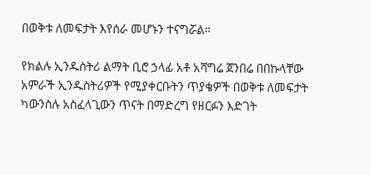በወቅቱ ለመፍታት እየሰራ መሆኑን ተናግሯል።

የክልሉ ኢንዱስትሪ ልማት ቢሮ ኃላፊ አቶ አሻግሬ ጀንበሬ በበኩላቸው አምራች ኢንዱስትሪዎች የሚያቀርቡትን ጥያቄዎች በወቅቱ ለመፍታት ካውንስሉ አስፈላጊውን ጥናት በማድረግ የዘርፉን እድገት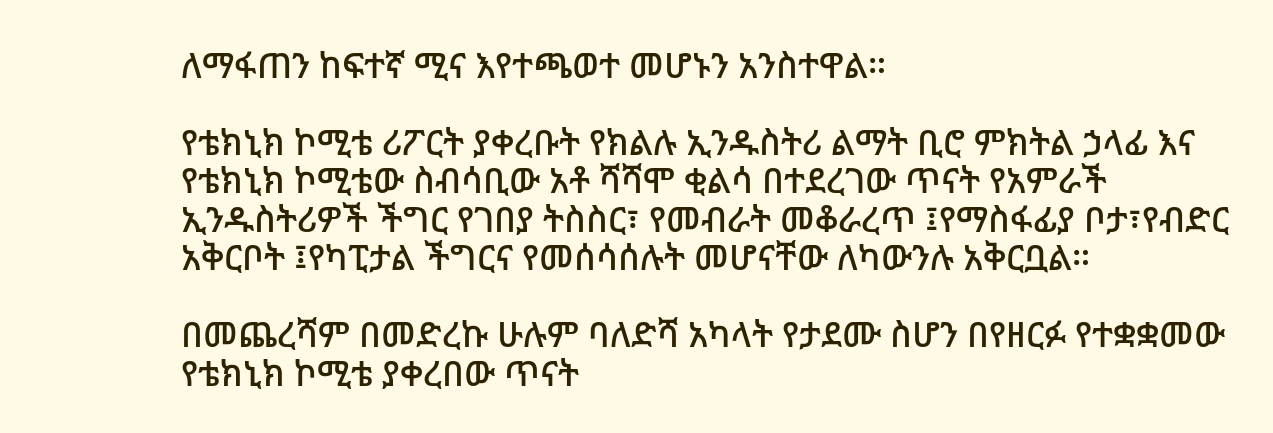ለማፋጠን ከፍተኛ ሚና እየተጫወተ መሆኑን አንስተዋል።

የቴክኒክ ኮሚቴ ሪፖርት ያቀረቡት የክልሉ ኢንዱስትሪ ልማት ቢሮ ምክትል ኃላፊ እና የቴክኒክ ኮሚቴው ስብሳቢው አቶ ሻሻሞ ቂልሳ በተደረገው ጥናት የአምራች ኢንዱስትሪዎች ችግር የገበያ ትስስር፣ የመብራት መቆራረጥ ፤የማስፋፊያ ቦታ፣የብድር አቅርቦት ፤የካፒታል ችግርና የመሰሳሰሉት መሆናቸው ለካውንሉ አቅርቧል።

በመጨረሻም በመድረኩ ሁሉም ባለድሻ አካላት የታደሙ ስሆን በየዘርፉ የተቋቋመው የቴክኒክ ኮሚቴ ያቀረበው ጥናት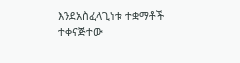እንደአስፈላጊነቱ ተቋማቶች ተቀናጅተው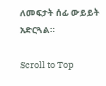ለመፍታት ሰፊ ውይይት አድርጓል።

Scroll to Top